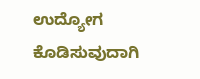ಉದ್ಯೋಗ ಕೊಡಿಸುವುದಾಗಿ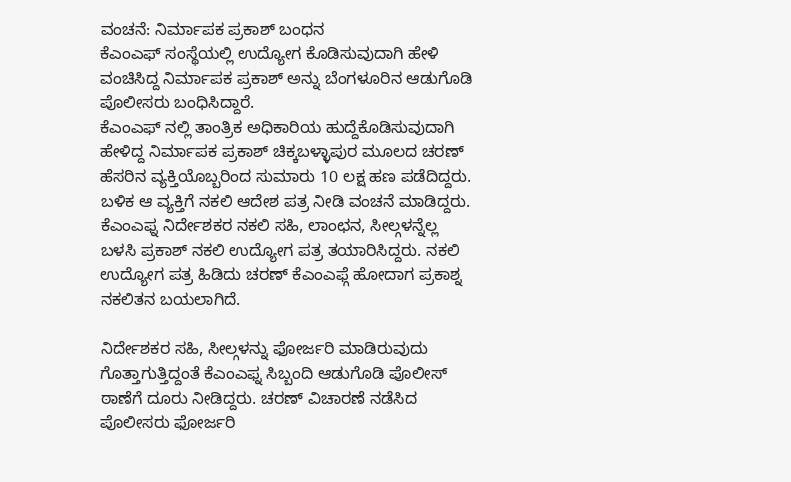ವಂಚನೆ: ನಿರ್ಮಾಪಕ ಪ್ರಕಾಶ್ ಬಂಧನ
ಕೆಎಂಎಫ್ ಸಂಸ್ಥೆಯಲ್ಲಿ ಉದ್ಯೋಗ ಕೊಡಿಸುವುದಾಗಿ ಹೇಳಿ ವಂಚಿಸಿದ್ದ ನಿರ್ಮಾಪಕ ಪ್ರಕಾಶ್ ಅನ್ನು ಬೆಂಗಳೂರಿನ ಆಡುಗೊಡಿ ಪೊಲೀಸರು ಬಂಧಿಸಿದ್ದಾರೆ.
ಕೆಎಂಎಫ್ ನಲ್ಲಿ ತಾಂತ್ರಿಕ ಅಧಿಕಾರಿಯ ಹುದ್ದೆಕೊಡಿಸುವುದಾಗಿ ಹೇಳಿದ್ದ ನಿರ್ಮಾಪಕ ಪ್ರಕಾಶ್ ಚಿಕ್ಕಬಳ್ಳಾಪುರ ಮೂಲದ ಚರಣ್ ಹೆಸರಿನ ವ್ಯಕ್ತಿಯೊಬ್ಬರಿಂದ ಸುಮಾರು 10 ಲಕ್ಷ ಹಣ ಪಡೆದಿದ್ದರು. ಬಳಿಕ ಆ ವ್ಯಕ್ತಿಗೆ ನಕಲಿ ಆದೇಶ ಪತ್ರ ನೀಡಿ ವಂಚನೆ ಮಾಡಿದ್ದರು.
ಕೆಎಂಎಫ್ನ ನಿರ್ದೇಶಕರ ನಕಲಿ ಸಹಿ, ಲಾಂಛನ, ಸೀಲ್ಗಳನ್ನೆಲ್ಲ ಬಳಸಿ ಪ್ರಕಾಶ್ ನಕಲಿ ಉದ್ಯೋಗ ಪತ್ರ ತಯಾರಿಸಿದ್ದರು. ನಕಲಿ ಉದ್ಯೋಗ ಪತ್ರ ಹಿಡಿದು ಚರಣ್ ಕೆಎಂಎಫ್ಗೆ ಹೋದಾಗ ಪ್ರಕಾಶ್ನ ನಕಲಿತನ ಬಯಲಾಗಿದೆ.

ನಿರ್ದೇಶಕರ ಸಹಿ, ಸೀಲ್ಗಳನ್ನು ಫೋರ್ಜರಿ ಮಾಡಿರುವುದು ಗೊತ್ತಾಗುತ್ತಿದ್ದಂತೆ ಕೆಎಂಎಫ್ನ ಸಿಬ್ಬಂದಿ ಆಡುಗೊಡಿ ಪೊಲೀಸ್ ಠಾಣೆಗೆ ದೂರು ನೀಡಿದ್ದರು. ಚರಣ್ ವಿಚಾರಣೆ ನಡೆಸಿದ ಪೊಲೀಸರು ಫೋರ್ಜರಿ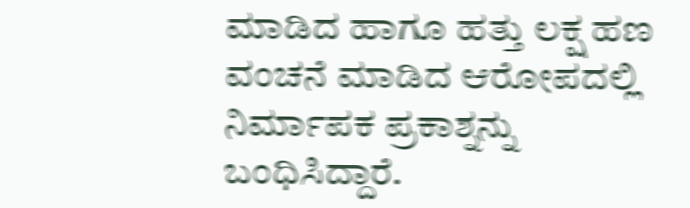ಮಾಡಿದ ಹಾಗೂ ಹತ್ತು ಲಕ್ಷ ಹಣ ವಂಚನೆ ಮಾಡಿದ ಆರೋಪದಲ್ಲಿ ನಿರ್ಮಾಪಕ ಪ್ರಕಾಶ್ನನ್ನು ಬಂಧಿಸಿದ್ದಾರೆ.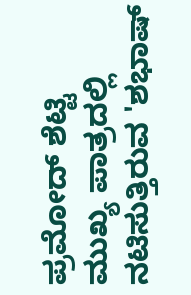ಪ್ರಮೋದ್ ಶೆಟ್ಟಿ ಮುಖ್ಯ ಪಾತ್ರದಲ್ಲಿ ನಟಿಸುತ್ತಿರುವ 'ಶಭಾಷ್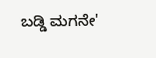ಬಡ್ಡಿ ಮಗನೇ'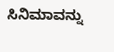ಸಿನಿಮಾವನ್ನು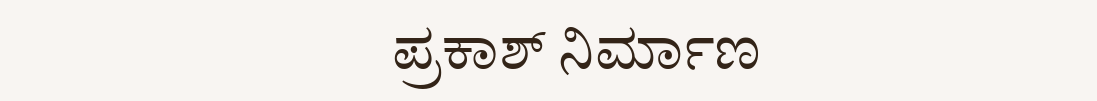ಪ್ರಕಾಶ್ ನಿರ್ಮಾಣ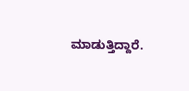ಮಾಡುತ್ತಿದ್ದಾರೆ.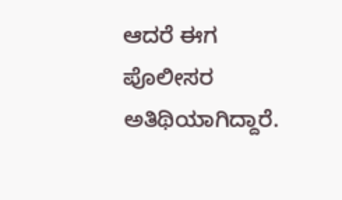ಆದರೆ ಈಗ ಪೊಲೀಸರ ಅತಿಥಿಯಾಗಿದ್ದಾರೆ.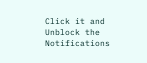Click it and Unblock the Notifications